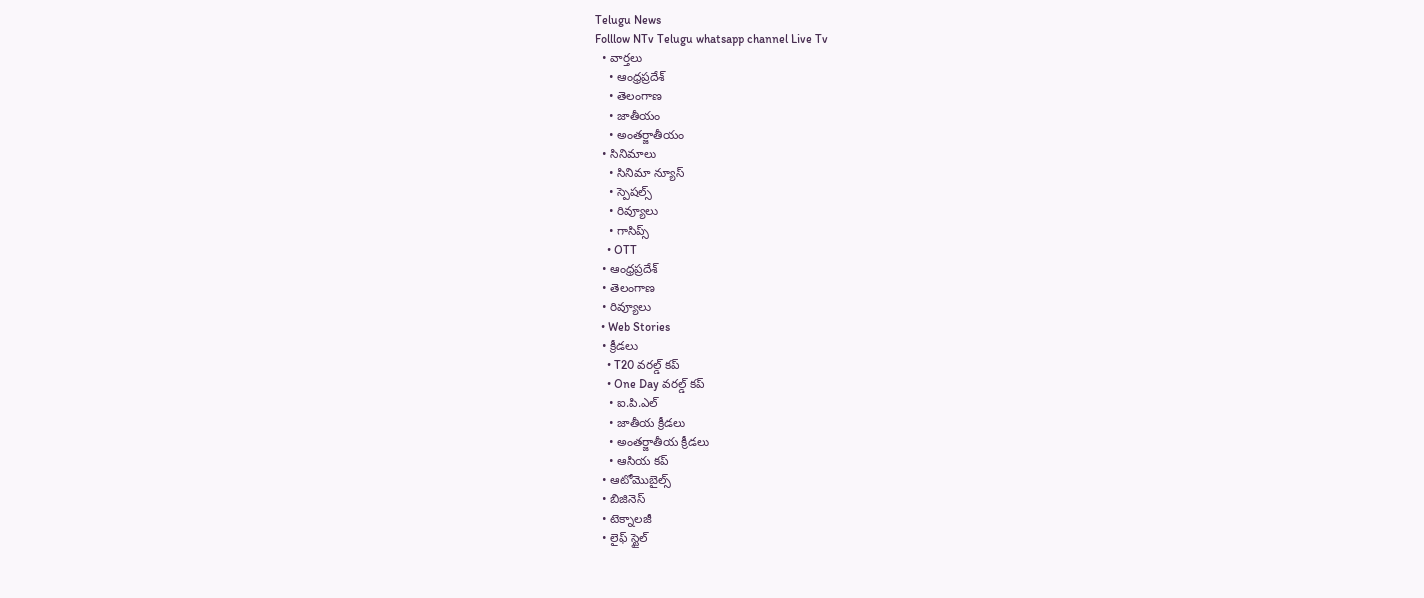Telugu News
Folllow NTv Telugu whatsapp channel Live Tv
  • వార్తలు
    • ఆంధ్రప్రదేశ్
    • తెలంగాణ
    • జాతీయం
    • అంతర్జాతీయం
  • సినిమాలు
    • సినిమా న్యూస్
    • స్పెషల్స్
    • రివ్యూలు
    • గాసిప్స్
    • OTT
  • ఆంధ్రప్రదేశ్
  • తెలంగాణ
  • రివ్యూలు
  • Web Stories
  • క్రీడలు
    • T20 వరల్డ్ కప్
    • One Day వరల్డ్ కప్
    • ఐ.పి.ఎల్
    • జాతీయ క్రీడలు
    • అంతర్జాతీయ క్రీడలు
    • ఆసియ కప్
  • ఆటోమొబైల్స్
  • బిజినెస్‌
  • టెక్నాలజీ
  • లైఫ్ స్టైల్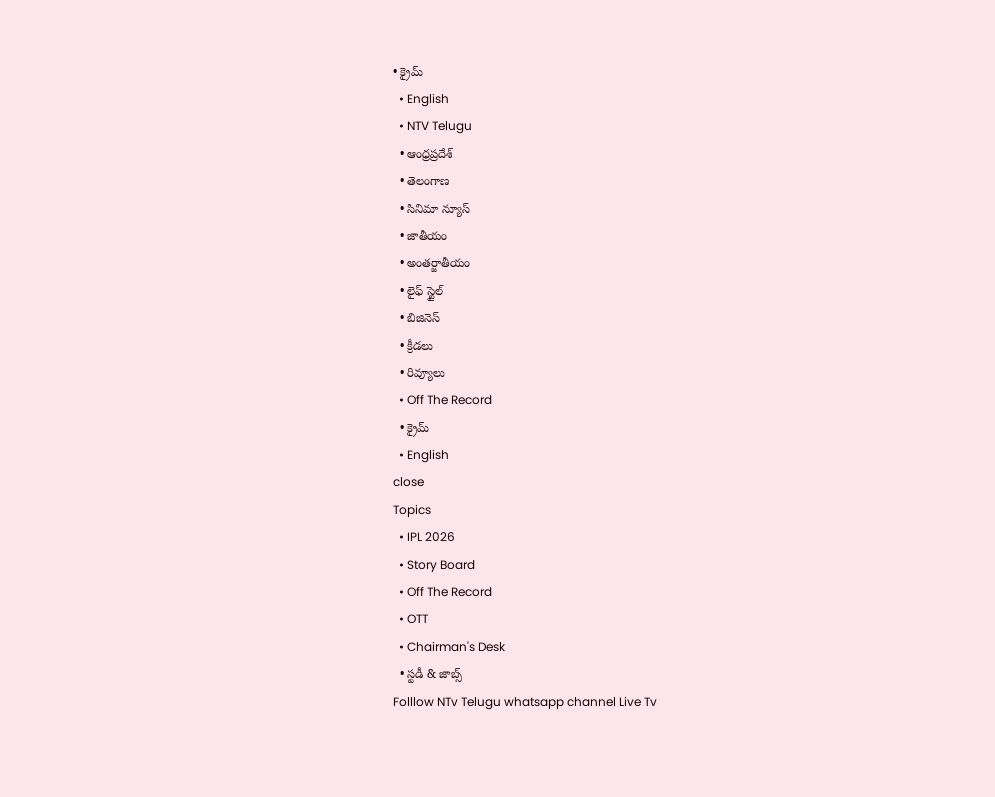• క్రైమ్
  • English
  • NTV Telugu
  • ఆంధ్రప్రదేశ్
  • తెలంగాణ
  • సినిమా న్యూస్
  • జాతీయం
  • అంతర్జాతీయం
  • లైఫ్ స్టైల్
  • బిజినెస్‌
  • క్రీడలు
  • రివ్యూలు
  • Off The Record
  • క్రైమ్
  • English
close
Topics
  • IPL 2026
  • Story Board
  • Off The Record
  • OTT
  • Chairman's Desk
  • స్టడీ & జాబ్స్
Folllow NTv Telugu whatsapp channel Live Tv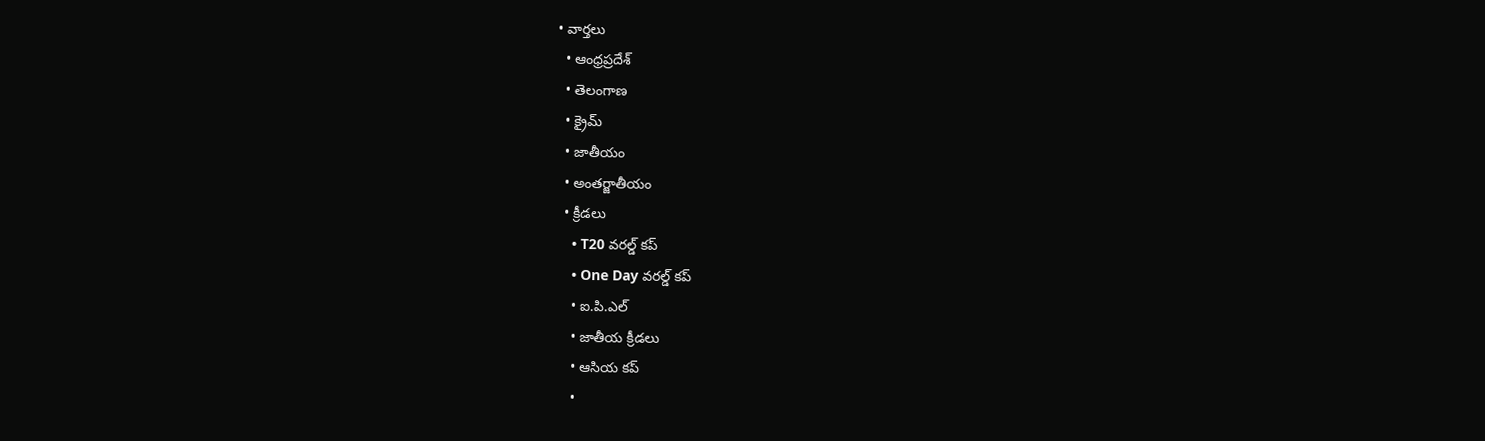• వార్తలు
  • ఆంధ్రప్రదేశ్
  • తెలంగాణ
  • క్రైమ్
  • జాతీయం
  • అంతర్జాతీయం
  • క్రీడలు
    • T20 వరల్డ్ కప్
    • One Day వరల్డ్ కప్
    • ఐ.పి.ఎల్
    • జాతీయ క్రీడలు
    • ఆసియ కప్
    •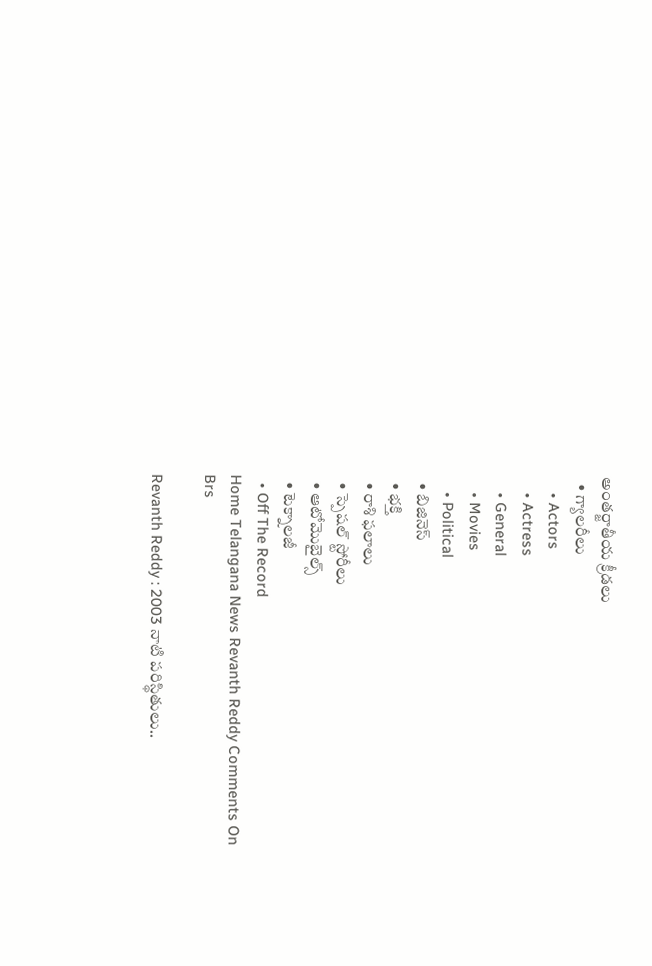అంతర్జాతీయ క్రీడలు
  • గ్యాలరీలు
    • Actors
    • Actress
    • General
    • Movies
    • Political
  • బిజినెస్‌
  • భక్తి
  • రాశి ఫలాలు
  • స్పెషల్‌ స్టోరీలు
  • ఆటోమొబైల్స్
  • టెక్నాలజీ
  • Off The Record
Home Telangana News Revanth Reddy Comments On Brs

Revanth Reddy : 2003 నాటి పరిస్థితులు..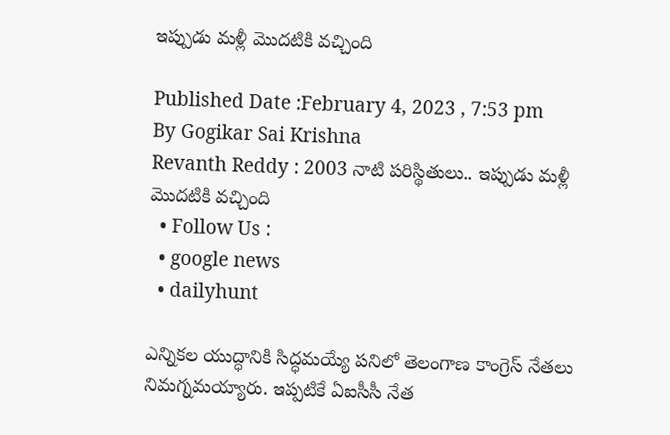ఇప్పుడు మళ్లీ మొదటికి వచ్చింది

Published Date :February 4, 2023 , 7:53 pm
By Gogikar Sai Krishna
Revanth Reddy : 2003 నాటి పరిస్థితులు.. ఇప్పుడు మళ్లీ మొదటికి వచ్చింది
  • Follow Us :
  • google news
  • dailyhunt

ఎన్నికల యుద్ధానికి సిద్ధమయ్యే పనిలో తెలంగాణ కాంగ్రెస్ నేతలు నిమగ్నమయ్యారు. ఇప్పటికే ఏఐసీసీ నేత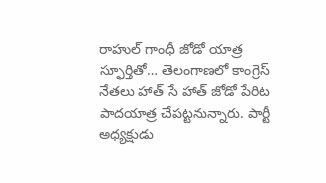రాహుల్ గాంధీ జోడో యాత్ర స్ఫూర్తితో… తెలంగాణలో కాంగ్రెస్‌ నేతలు హాత్ సే హాత్ జోడో పేరిట పాదయాత్ర చేపట్టనున్నారు. పార్టీ అధ్యక్షుడు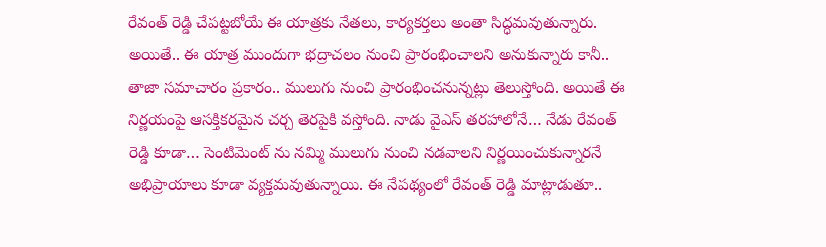రేవంత్ రెడ్డి చేపట్టబోయే ఈ యాత్రకు నేతలు, కార్యకర్తలు అంతా సిద్ధమవుతున్నారు. అయితే.. ఈ యాత్ర ముందుగా భద్రాచలం నుంచి ప్రారంభించాలని అనుకున్నారు కానీ.. తాజా సమాచారం ప్రకారం.. ములుగు నుంచి ప్రారంభించనున్నట్లు తెలుస్తోంది. అయితే ఈ నిర్ణయంపై ఆసక్తికరమైన చర్చ తెరపైకి వస్తోంది. నాడు వైఎస్ తరహాలోనే… నేడు రేవంత్ రెడ్డి కూడా… సెంటిమెంట్ ను నమ్మి ములుగు నుంచి నడవాలని నిర్ణయించుకున్నారనే అభిప్రాయాలు కూడా వ్యక్తమవుతున్నాయి. ఈ నేపథ్యంలో రేవంత్‌ రెడ్డి మాట్లాడుతూ..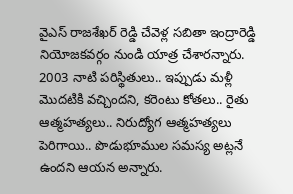వైఎస్‌ రాజశేఖర్‌ రెడ్డి చేవెళ్ల సబితా ఇంద్రారెడ్డి నియోజకవర్గం నుండి యాత్ర చేశారన్నారు. 2003 నాటి పరిస్థితులు.. ఇప్పుడు మళ్లీ మొదటికి వచ్చిందని, కరెంటు కోతలు.. రైతు ఆత్మహత్యలు.. నిరుద్యోగ ఆత్మహత్యలు పెరిగాయి.. పొడుభూముల సమస్య అట్లనే ఉందని ఆయన అన్నారు.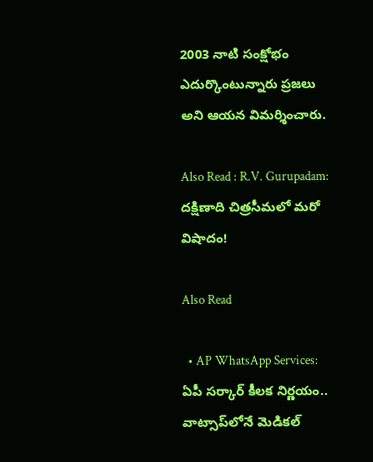2003 నాటి సంక్షోభం ఎదుర్కొంటున్నారు ప్రజలు అని ఆయన విమర్శించారు.

Also Read : R.V. Gurupadam: దక్షిణాది చిత్రసీమలో మరో విషాదం!

Also Read

  • AP WhatsApp Services: ఏపీ సర్కార్ కీలక నిర్ణయం.. వాట్సాప్‌లోనే మెడికల్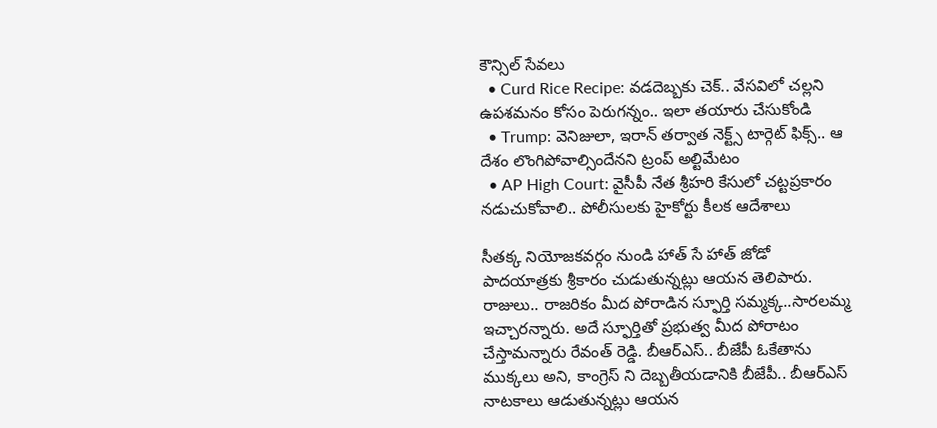కౌన్సిల్ సేవలు
  • Curd Rice Recipe: వడదెబ్బకు చెక్.. వేసవిలో చల్లని ఉపశమనం కోసం పెరుగన్నం.. ఇలా తయారు చేసుకోండి
  • Trump: వెనిజులా, ఇరాన్ తర్వాత నెక్ట్స్ టార్గెట్ ఫిక్స్.. ఆ దేశం లొంగిపోవాల్సిందేనని ట్రంప్ అల్టిమేటం
  • AP High Court: వైసీపీ నేత శ్రీహరి కేసులో చట్టప్రకారం నడుచుకోవాలి.. పోలీసులకు హైకోర్టు కీలక ఆదేశాలు

సీతక్క నియోజకవర్గం నుండి హాత్‌ సే హాత్‌ జోడో పాదయాత్రకు శ్రీకారం చుడుతున్నట్లు ఆయన తెలిపారు. రాజులు.. రాజరికం మీద పోరాడిన స్ఫూర్తి సమ్మక్క..సారలమ్మ ఇచ్చారన్నారు. అదే స్ఫూర్తితో ప్రభుత్వ మీద పోరాటం చేస్తామన్నారు రేవంత్‌ రెడ్డి. బీఆర్‌ఎస్‌.. బీజేపీ ఓకేతాను ముక్కలు అని, కాంగ్రెస్ ని దెబ్బతీయడానికి బీజేపీ.. బీఆర్‌ఎస్‌ నాటకాలు ఆడుతున్నట్లు ఆయన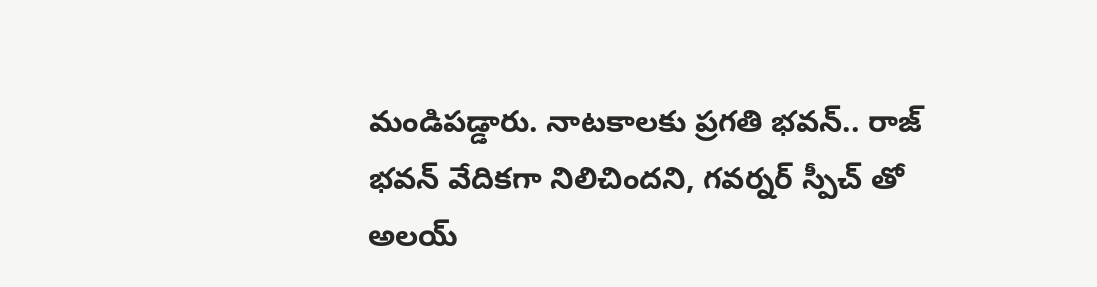మండిపడ్డారు. నాటకాలకు ప్రగతి భవన్.. రాజ్ భవన్ వేదికగా నిలిచిందని, గవర్నర్ స్పీచ్ తో అలయ్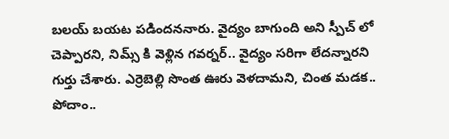బలయ్ బయట పడిందననారు. వైద్యం బాగుంది అని స్పీచ్ లో చెప్పారని, నిమ్స్ కి వెళ్లిన గవర్నర్.. వైద్యం సరిగా లేదన్నారని గుర్తు చేశారు. ఎర్రెబెల్లి సొంత ఊరు వెళదామని, చింత మడక.. పోదాం..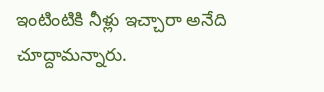ఇంటింటికి నీళ్లు ఇచ్చారా అనేది చూద్దామన్నారు.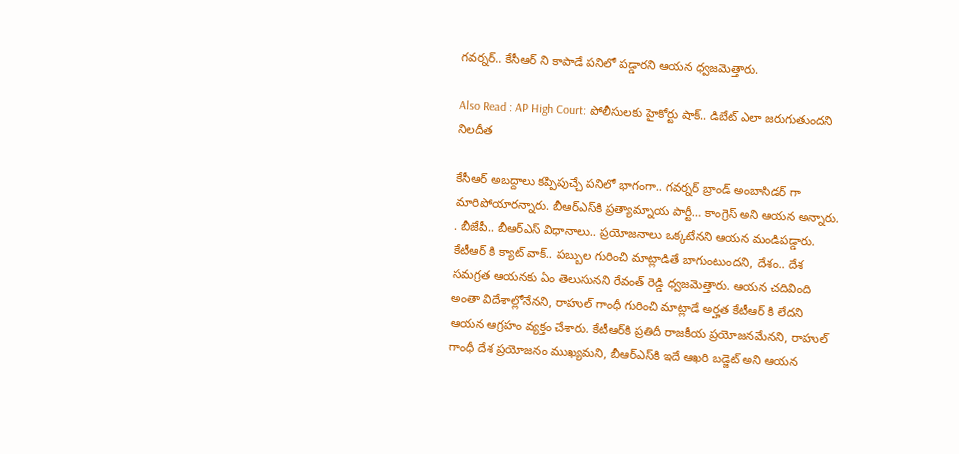గవర్నర్‌.. కేసీఆర్ ని కాపాడే పనిలో పడ్డారని ఆయన ధ్వజమెత్తారు.

Also Read : AP High Court: పోలీసులకు హైకోర్టు షాక్.. డిబేట్ ఎలా జరుగుతుందని నిలదీత

కేసీఆర్ అబద్దాలు కప్పిపుచ్చే పనిలో భాగంగా.. గవర్నర్ బ్రాండ్ అంబాసిడర్ గా మారిపోయారన్నారు. బీఆర్‌ఎస్‌కి ప్రత్యామ్నాయ పార్టీ… కాంగ్రెస్ అని ఆయన అన్నారు. . బీజేపీ.. బీఆర్‌ఎస్‌ విధానాలు.. ప్రయోజనాలు ఒక్కటేనని ఆయన మండిపడ్డారు. కేటీఆర్ కి క్యాట్ వాక్.. పబ్బుల గురించి మాట్లాడితే బాగుంటుందని, దేశం.. దేశ సమగ్రత ఆయనకు ఏం తెలుసునని రేవంత్‌ రెడ్డి ధ్వజమెత్తారు. ఆయన చదివింది అంతా విదేశాల్లోనేనని, రాహుల్ గాంధీ గురించి మాట్లాడే అర్హత కేటీఆర్ కి లేదని ఆయన ఆగ్రహం వ్యక్తం చేశారు. కేటీఆర్‌కి ప్రతిదీ రాజకీయ ప్రయోజనమేనని, రాహుల్ గాంధీ దేశ ప్రయోజనం ముఖ్యమని, బీఆర్‌ఎస్‌కి ఇదే ఆఖరి బడ్జెట్ అని ఆయన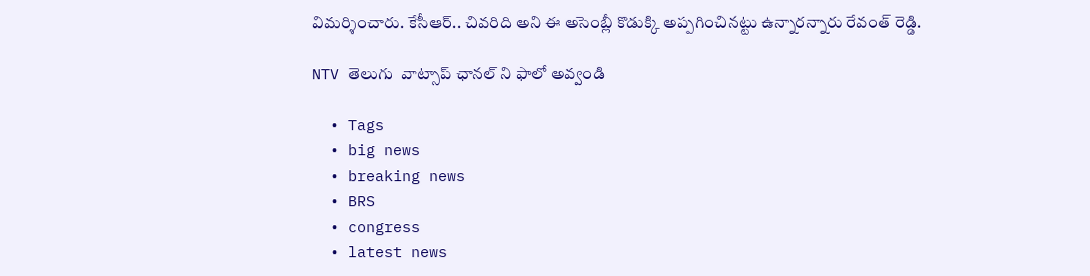విమర్శించారు. కేసీఆర్.. చివరిది అని ఈ అసెంబ్లీ కొడుక్కి అప్పగించినట్టు ఉన్నారన్నారు రేవంత్‌ రెడ్డి.

NTV తెలుగు  వాట్సాప్ ఛానల్ ని ఫాలో అవ్వండి

  • Tags
  • big news
  • breaking news
  • BRS
  • congress
  • latest news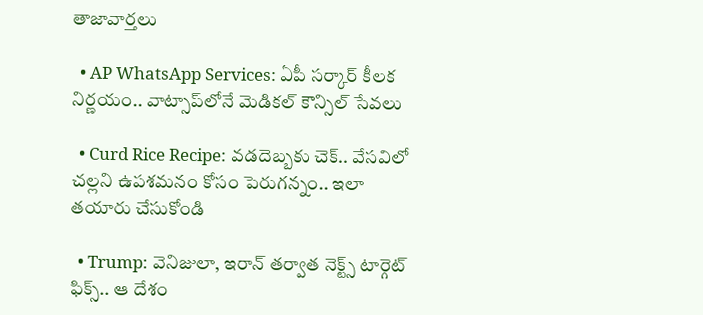తాజావార్తలు

  • AP WhatsApp Services: ఏపీ సర్కార్ కీలక నిర్ణయం.. వాట్సాప్‌లోనే మెడికల్ కౌన్సిల్ సేవలు

  • Curd Rice Recipe: వడదెబ్బకు చెక్.. వేసవిలో చల్లని ఉపశమనం కోసం పెరుగన్నం.. ఇలా తయారు చేసుకోండి

  • Trump: వెనిజులా, ఇరాన్ తర్వాత నెక్ట్స్ టార్గెట్ ఫిక్స్.. ఆ దేశం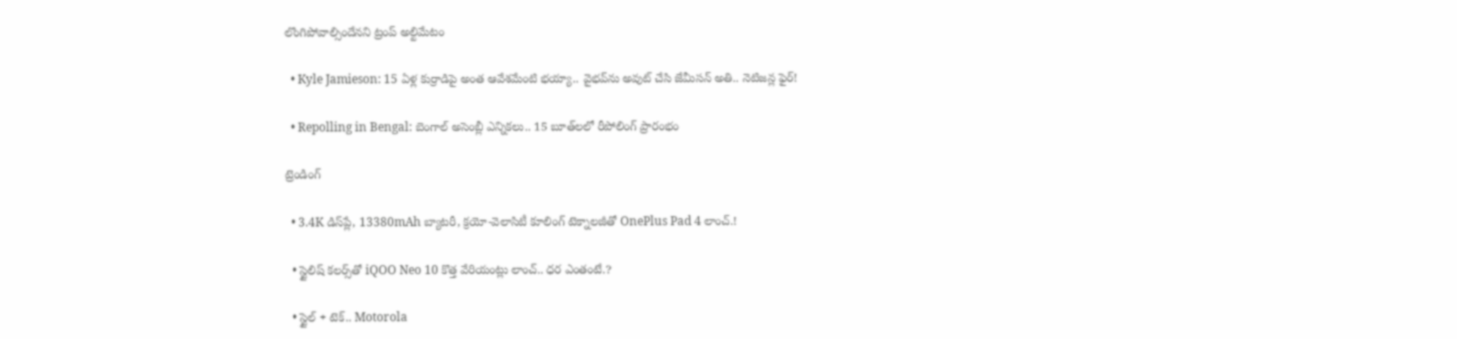లొంగిపోవాల్సిందేనని ట్రంప్ అల్టిమేటం

  • Kyle Jamieson: 15 ఏళ్ల కుర్రాడిపై అంత ఆవేశమేంటి భయ్యా.. వైభవ్‌ను అవుట్ చేసి జేమీసన్ అతి.. నెటిజన్ల ఫైర్!

  • Repolling in Bengal: బెంగాల్ అసెంబ్లీ ఎన్నికలు.. 15 బూత్‌లలో రీపోలింగ్ ప్రారంభం

ట్రెండింగ్‌

  • 3.4K డిస్‌ప్లే, 13380mAh బ్యాటరీ, క్రయో-వెలాసిటీ కూలింగ్ టెక్నాలజీతో OnePlus Pad 4 లాంచ్.!

  • స్టైలిష్ కలర్స్‌తో iQOO Neo 10 కొత్త వేరియంట్లు లాంచ్.. ధర ఎంతంటే.?

  • స్టైల్ + టెక్.. Motorola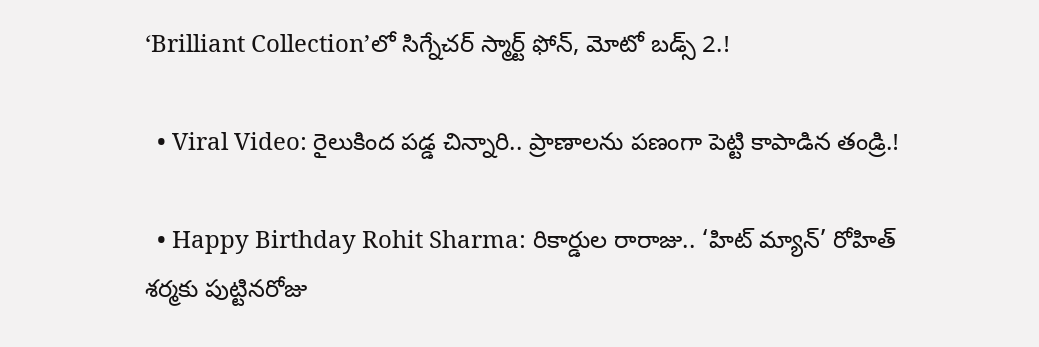‘Brilliant Collection’లో సిగ్నేచర్ స్మార్ట్ ఫోన్, మోటో బడ్స్ 2.!

  • Viral Video: రైలుకింద పడ్డ చిన్నారి.. ప్రాణాలను పణంగా పెట్టి కాపాడిన తండ్రి.!

  • Happy Birthday Rohit Sharma: రికార్డుల రారాజు.. ‘హిట్‌ మ్యాన్’ రోహిత్ శర్మకు పుట్టినరోజు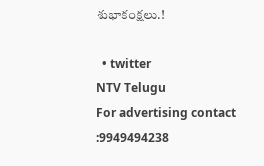శుభాకంక్షలు.!

  • twitter
NTV Telugu
For advertising contact :9949494238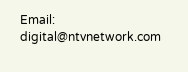Email: digital@ntvnetwork.com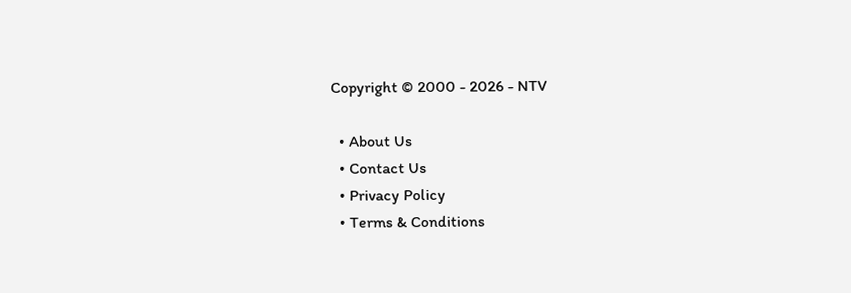Copyright © 2000 - 2026 - NTV

  • About Us
  • Contact Us
  • Privacy Policy
  • Terms & Conditions